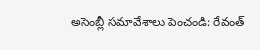అసెంబ్లీ సమావేశాలు పెంచండి: రేవంత్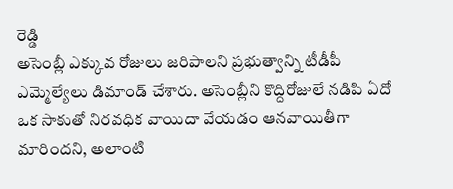రెడ్డి
అసెంబ్లీ ఎక్కువ రోజులు జరిపాలని ప్రభుత్వాన్ని టీడీపీ ఎమ్మెల్యేలు డిమాండ్ చేశారు. అసెంబ్లీని కొద్దిరోజులే నడిపి ఏదో ఒక సాకుతో నిరవధిక వాయిదా వేయడం ఆనవాయితీగా మారిందని, అలాంటి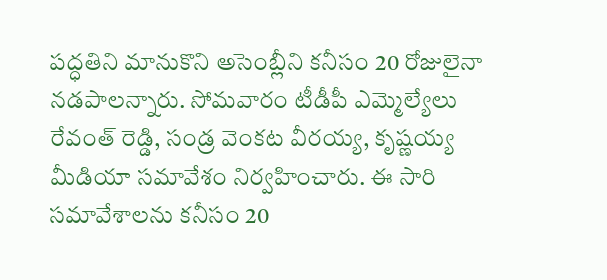పద్ధతిని మానుకొని అసెంబ్లీని కనీసం 20 రోజులైనా నడపాలన్నారు. సోమవారం టీడీపీ ఎమ్మెల్యేలు రేవంత్ రెడ్డి, సండ్ర వెంకట వీరయ్య, కృష్ణయ్య మీడియా సమావేశం నిర్వహించారు. ఈ సారి సమావేశాలను కనీసం 20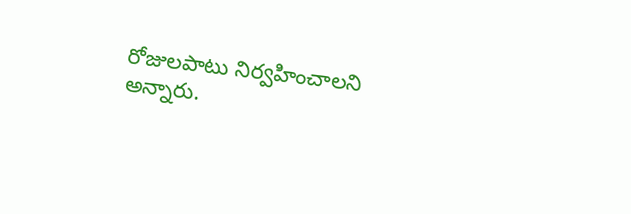రోజులపాటు నిర్వహించాలని అన్నారు.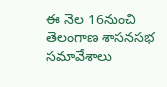ఈ నెల 16నుంచి తెలంగాణ శాసనసభ సమావేశాలు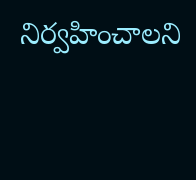నిర్వహించాలని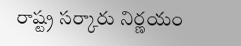రాష్ట్ర సర్కారు నిర్ణయం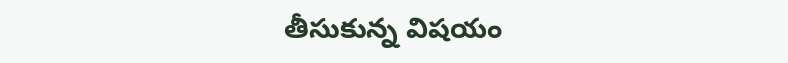తీసుకున్న విషయం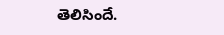తెలిసిందే.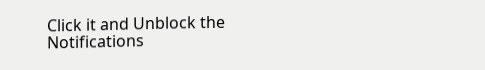Click it and Unblock the Notifications